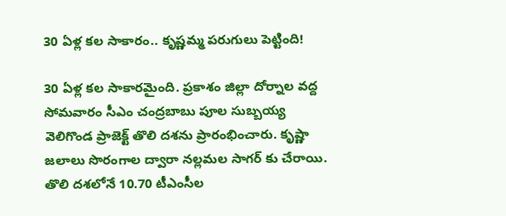30 ఏళ్ల కల సాకారం.. కృష్ణమ్మ పరుగులు పెట్టింది!

30 ఏళ్ల కల సాకారమైంది. ప్రకాశం జిల్లా దోర్నాల వద్ద సోమవారం సీఎం చంద్రబాబు పూల సుబ్బయ్య వెలిగొండ ప్రాజెక్ట్ తొలి దశను ప్రారంభించారు. కృష్ణా జలాలు సొరంగాల ద్వారా నల్లమల సాగర్ కు చేరాయి. తొలి దశలోనే 10.70 టీఎంసీల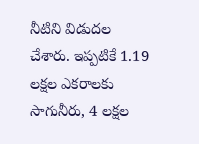నీటిని విడుదల చేశారు. ఇప్పటికే 1.19 లక్షల ఎకరాలకు సాగునీరు, 4 లక్షల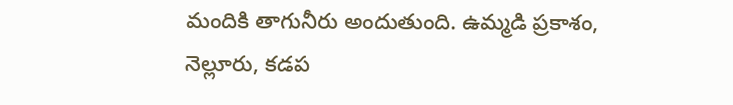మందికి తాగునీరు అందుతుంది. ఉమ్మడి ప్రకాశం, నెల్లూరు, కడప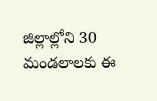జిల్లాల్లోని 30 మండలాలకు ఈ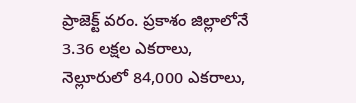ప్రాజెక్ట్ వరం. ప్రకాశం జిల్లాలోనే 3.36 లక్షల ఎకరాలు, నెల్లూరులో 84,000 ఎకరాలు,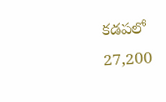కడపలో 27,200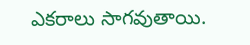ఎకరాలు సాగవుతాయి.